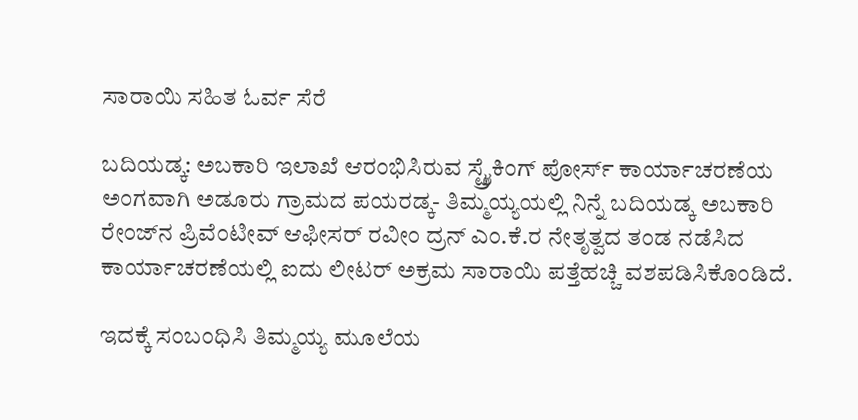ಸಾರಾಯಿ ಸಹಿತ ಓರ್ವ ಸೆರೆ

ಬದಿಯಡ್ಕ: ಅಬಕಾರಿ ಇಲಾಖೆ ಆರಂಭಿಸಿರುವ ಸ್ಟ್ರೈಕಿಂಗ್ ಪೋರ್ಸ್ ಕಾರ್ಯಾಚರಣೆಯ ಅಂಗವಾಗಿ ಅಡೂರು ಗ್ರಾಮದ ಪಯರಡ್ಕ- ತಿಮ್ಮಯ್ಯಯಲ್ಲಿ ನಿನ್ನೆ ಬದಿಯಡ್ಕ ಅಬಕಾರಿ ರೇಂಜ್‌ನ ಪ್ರಿವೆಂಟೀವ್ ಆಫೀಸರ್ ರವೀಂ ದ್ರನ್ ಎಂ.ಕೆ.ರ ನೇತೃತ್ವದ ತಂಡ ನಡೆಸಿದ ಕಾರ್ಯಾಚರಣೆಯಲ್ಲಿ ಐದು ಲೀಟರ್ ಅಕ್ರಮ ಸಾರಾಯಿ ಪತ್ತೆಹಚ್ಚಿ ವಶಪಡಿಸಿಕೊಂಡಿದೆ.

ಇದಕ್ಕೆ ಸಂಬಂಧಿಸಿ ತಿಮ್ಮಯ್ಯ ಮೂಲೆಯ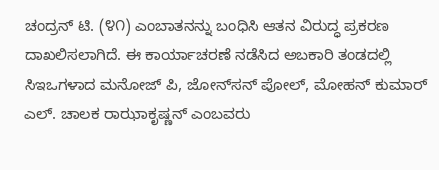ಚಂದ್ರನ್ ಟಿ. (೪೧) ಎಂಬಾತನನ್ನು ಬಂಧಿಸಿ ಆತನ ವಿರುದ್ಧ ಪ್ರಕರಣ ದಾಖಲಿಸಲಾಗಿದೆ. ಈ ಕಾರ್ಯಾಚರಣೆ ನಡೆಸಿದ ಅಬಕಾರಿ ತಂಡದಲ್ಲಿ ಸಿಇಒಗಳಾದ ಮನೋಜ್ ಪಿ, ಜೋನ್‌ಸನ್ ಪೋಲ್, ಮೋಹನ್ ಕುಮಾರ್ ಎಲ್. ಚಾಲಕ ರಾಝಾಕೃಷ್ಣನ್ ಎಂಬವರು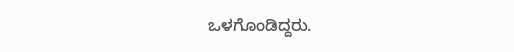ಒಳಗೊಂಡಿದ್ದರು.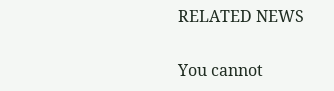RELATED NEWS

You cannot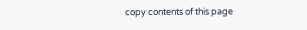copy contents of this page